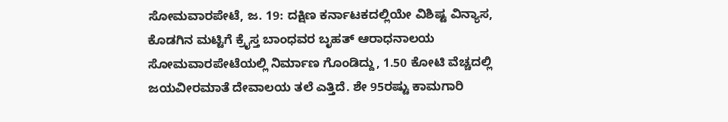ಸೋಮವಾರಪೇಟೆ, ಜ. 19: ದಕ್ಷಿಣ ಕರ್ನಾಟಕದಲ್ಲಿಯೇ ವಿಶಿಷ್ಟ ವಿನ್ಯಾಸ, ಕೊಡಗಿನ ಮಟ್ಟಿಗೆ ಕ್ರೈಸ್ತ ಬಾಂಧವರ ಬೃಹತ್ ಆರಾಧನಾಲಯ ಸೋಮವಾರಪೇಟೆಯಲ್ಲಿ ನಿರ್ಮಾಣ ಗೊಂಡಿದ್ದು, 1.50 ಕೋಟಿ ವೆಚ್ಚದಲ್ಲಿ ಜಯವೀರಮಾತೆ ದೇವಾಲಯ ತಲೆ ಎತ್ತಿದೆ. ಶೇ 95ರಷ್ಟು ಕಾಮಗಾರಿ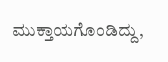ಮುಕ್ತಾಯಗೊಂಡಿದ್ದು,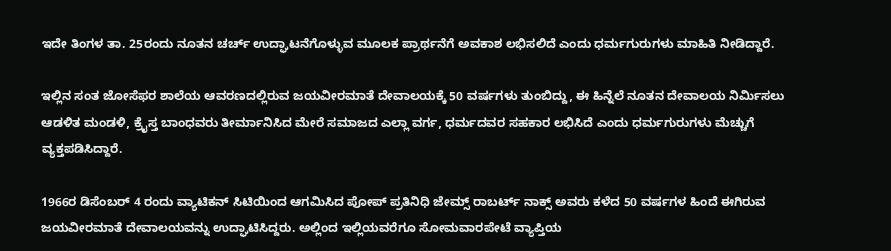ಇದೇ ತಿಂಗಳ ತಾ. 25ರಂದು ನೂತನ ಚರ್ಚ್ ಉದ್ಘಾಟನೆಗೊಳ್ಳುವ ಮೂಲಕ ಪ್ರಾರ್ಥನೆಗೆ ಅವಕಾಶ ಲಭಿಸಲಿದೆ ಎಂದು ಧರ್ಮಗುರುಗಳು ಮಾಹಿತಿ ನೀಡಿದ್ದಾರೆ.

ಇಲ್ಲಿನ ಸಂತ ಜೋಸೆಫರ ಶಾಲೆಯ ಆವರಣದಲ್ಲಿರುವ ಜಯವೀರಮಾತೆ ದೇವಾಲಯಕ್ಕೆ 50 ವರ್ಷಗಳು ತುಂಬಿದ್ದು, ಈ ಹಿನ್ನೆಲೆ ನೂತನ ದೇವಾಲಯ ನಿರ್ಮಿಸಲು ಆಡಳಿತ ಮಂಡಳಿ, ಕ್ರೈಸ್ತ ಬಾಂಧವರು ತೀರ್ಮಾನಿಸಿದ ಮೇರೆ ಸಮಾಜದ ಎಲ್ಲಾ ವರ್ಗ, ಧರ್ಮದವರ ಸಹಕಾರ ಲಭಿಸಿದೆ ಎಂದು ಧರ್ಮಗುರುಗಳು ಮೆಚ್ಚುಗೆ ವ್ಯಕ್ತಪಡಿಸಿದ್ದಾರೆ.

1966ರ ಡಿಸೆಂಬರ್ 4 ರಂದು ವ್ಯಾಟಿಕನ್ ಸಿಟಿಯಿಂದ ಆಗಮಿಸಿದ ಪೋಪ್ ಪ್ರತಿನಿಧಿ ಜೇಮ್ಸ್ ರಾಬರ್ಟ್ ನಾಕ್ಸ್ ಅವರು ಕಳೆದ 50 ವರ್ಷಗಳ ಹಿಂದೆ ಈಗಿರುವ ಜಯವೀರಮಾತೆ ದೇವಾಲಯವನ್ನು ಉದ್ಘಾಟಿಸಿದ್ದರು. ಅಲ್ಲಿಂದ ಇಲ್ಲಿಯವರೆಗೂ ಸೋಮವಾರಪೇಟೆ ವ್ಯಾಪ್ತಿಯ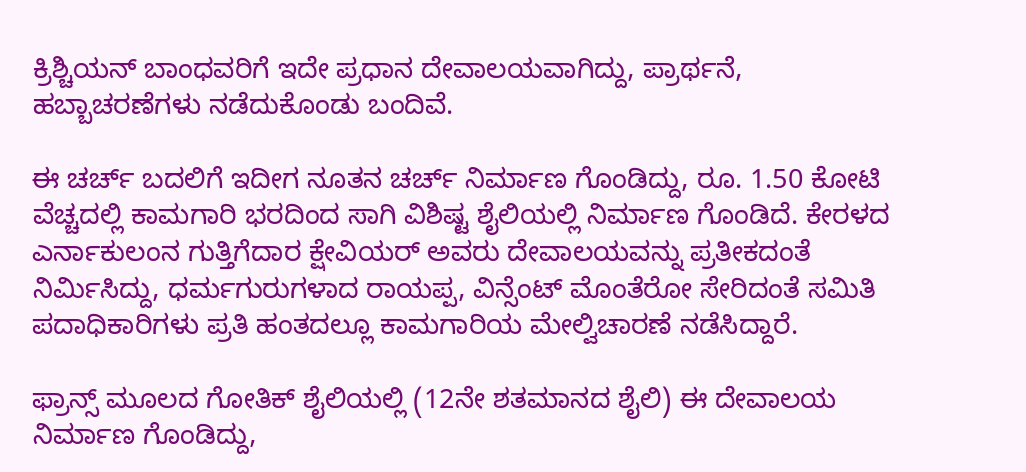ಕ್ರಿಶ್ಚಿಯನ್ ಬಾಂಧವರಿಗೆ ಇದೇ ಪ್ರಧಾನ ದೇವಾಲಯವಾಗಿದ್ದು, ಪ್ರಾರ್ಥನೆ, ಹಬ್ಬಾಚರಣೆಗಳು ನಡೆದುಕೊಂಡು ಬಂದಿವೆ.

ಈ ಚರ್ಚ್ ಬದಲಿಗೆ ಇದೀಗ ನೂತನ ಚರ್ಚ್ ನಿರ್ಮಾಣ ಗೊಂಡಿದ್ದು, ರೂ. 1.50 ಕೋಟಿ ವೆಚ್ಚದಲ್ಲಿ ಕಾಮಗಾರಿ ಭರದಿಂದ ಸಾಗಿ ವಿಶಿಷ್ಟ ಶೈಲಿಯಲ್ಲಿ ನಿರ್ಮಾಣ ಗೊಂಡಿದೆ. ಕೇರಳದ ಎರ್ನಾಕುಲಂನ ಗುತ್ತಿಗೆದಾರ ಕ್ಷೇವಿಯರ್ ಅವರು ದೇವಾಲಯವನ್ನು ಪ್ರತೀಕದಂತೆ ನಿರ್ಮಿಸಿದ್ದು, ಧರ್ಮಗುರುಗಳಾದ ರಾಯಪ್ಪ, ವಿನ್ಸೆಂಟ್ ಮೊಂತೆರೋ ಸೇರಿದಂತೆ ಸಮಿತಿ ಪದಾಧಿಕಾರಿಗಳು ಪ್ರತಿ ಹಂತದಲ್ಲೂ ಕಾಮಗಾರಿಯ ಮೇಲ್ವಿಚಾರಣೆ ನಡೆಸಿದ್ದಾರೆ.

ಫ್ರಾನ್ಸ್ ಮೂಲದ ಗೋತಿಕ್ ಶೈಲಿಯಲ್ಲಿ (12ನೇ ಶತಮಾನದ ಶೈಲಿ) ಈ ದೇವಾಲಯ ನಿರ್ಮಾಣ ಗೊಂಡಿದ್ದು,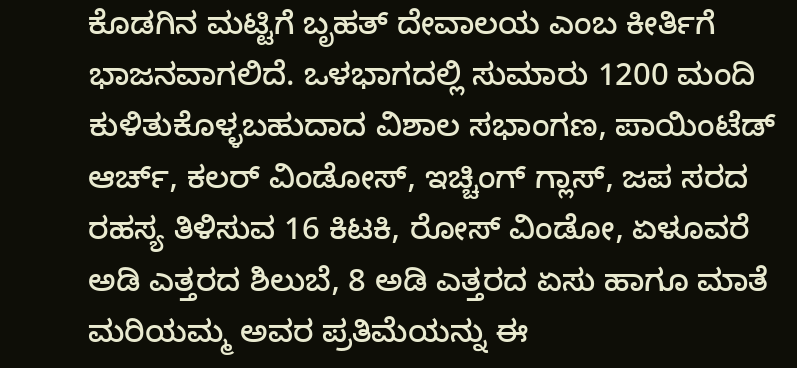ಕೊಡಗಿನ ಮಟ್ಟಿಗೆ ಬೃಹತ್ ದೇವಾಲಯ ಎಂಬ ಕೀರ್ತಿಗೆ ಭಾಜನವಾಗಲಿದೆ. ಒಳಭಾಗದಲ್ಲಿ ಸುಮಾರು 1200 ಮಂದಿ ಕುಳಿತುಕೊಳ್ಳಬಹುದಾದ ವಿಶಾಲ ಸಭಾಂಗಣ, ಪಾಯಿಂಟೆಡ್ ಆರ್ಚ್, ಕಲರ್ ವಿಂಡೋಸ್, ಇಚ್ಚಿಂಗ್ ಗ್ಲಾಸ್, ಜಪ ಸರದ ರಹಸ್ಯ ತಿಳಿಸುವ 16 ಕಿಟಕಿ, ರೋಸ್ ವಿಂಡೋ, ಏಳೂವರೆ ಅಡಿ ಎತ್ತರದ ಶಿಲುಬೆ, 8 ಅಡಿ ಎತ್ತರದ ಏಸು ಹಾಗೂ ಮಾತೆ ಮರಿಯಮ್ಮ ಅವರ ಪ್ರತಿಮೆಯನ್ನು ಈ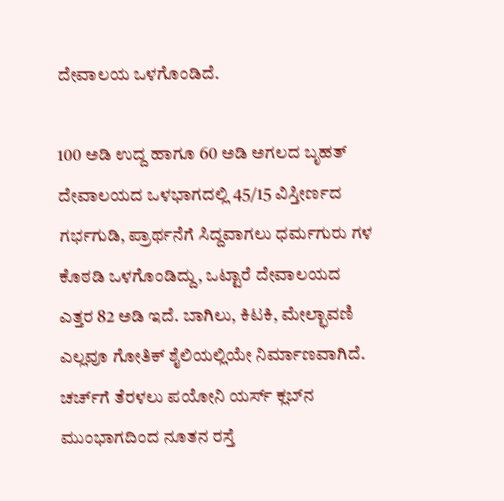ದೇವಾಲಯ ಒಳಗೊಂಡಿದೆ.

100 ಅಡಿ ಉದ್ದ ಹಾಗೂ 60 ಅಡಿ ಅಗಲದ ಬೃಹತ್ ದೇವಾಲಯದ ಒಳಭಾಗದಲ್ಲಿ 45/15 ವಿಸ್ತೀರ್ಣದ ಗರ್ಭಗುಡಿ, ಪ್ರಾರ್ಥನೆಗೆ ಸಿದ್ದವಾಗಲು ಧರ್ಮಗುರು ಗಳ ಕೊಠಡಿ ಒಳಗೊಂಡಿದ್ದು, ಒಟ್ಟಾರೆ ದೇವಾಲಯದ ಎತ್ತರ 82 ಅಡಿ ಇದೆ. ಬಾಗಿಲು, ಕಿಟಕಿ, ಮೇಲ್ಛಾವಣಿ ಎಲ್ಲವೂ ಗೋತಿಕ್ ಶೈಲಿಯಲ್ಲಿಯೇ ನಿರ್ಮಾಣವಾಗಿದೆ. ಚರ್ಚ್‍ಗೆ ತೆರಳಲು ಪಯೋನಿ ಯರ್ಸ್ ಕ್ಲಬ್‍ನ ಮುಂಭಾಗದಿಂದ ನೂತನ ರಸ್ತೆ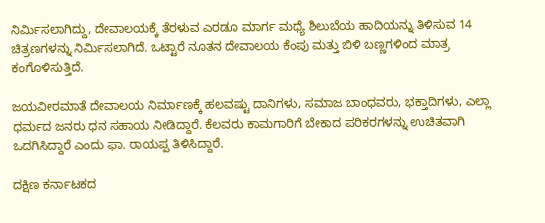ನಿರ್ಮಿಸಲಾಗಿದ್ದು, ದೇವಾಲಯಕ್ಕೆ ತೆರಳುವ ಎರಡೂ ಮಾರ್ಗ ಮಧ್ಯೆ ಶಿಲುಬೆಯ ಹಾದಿಯನ್ನು ತಿಳಿಸುವ 14 ಚಿತ್ರಣಗಳನ್ನು ನಿರ್ಮಿಸಲಾಗಿದೆ. ಒಟ್ಟಾರೆ ನೂತನ ದೇವಾಲಯ ಕೆಂಪು ಮತ್ತು ಬಿಳಿ ಬಣ್ಣಗಳಿಂದ ಮಾತ್ರ ಕಂಗೊಳಿಸುತ್ತಿದೆ.

ಜಯವೀರಮಾತೆ ದೇವಾಲಯ ನಿರ್ಮಾಣಕ್ಕೆ ಹಲವಷ್ಟು ದಾನಿಗಳು, ಸಮಾಜ ಬಾಂಧವರು, ಭಕ್ತಾದಿಗಳು, ಎಲ್ಲಾ ಧರ್ಮದ ಜನರು ಧನ ಸಹಾಯ ನೀಡಿದ್ದಾರೆ. ಕೆಲವರು ಕಾಮಗಾರಿಗೆ ಬೇಕಾದ ಪರಿಕರಗಳನ್ನು ಉಚಿತವಾಗಿ ಒದಗಿಸಿದ್ದಾರೆ ಎಂದು ಫಾ. ರಾಯಪ್ಪ ತಿಳಿಸಿದ್ದಾರೆ.

ದಕ್ಷಿಣ ಕರ್ನಾಟಕದ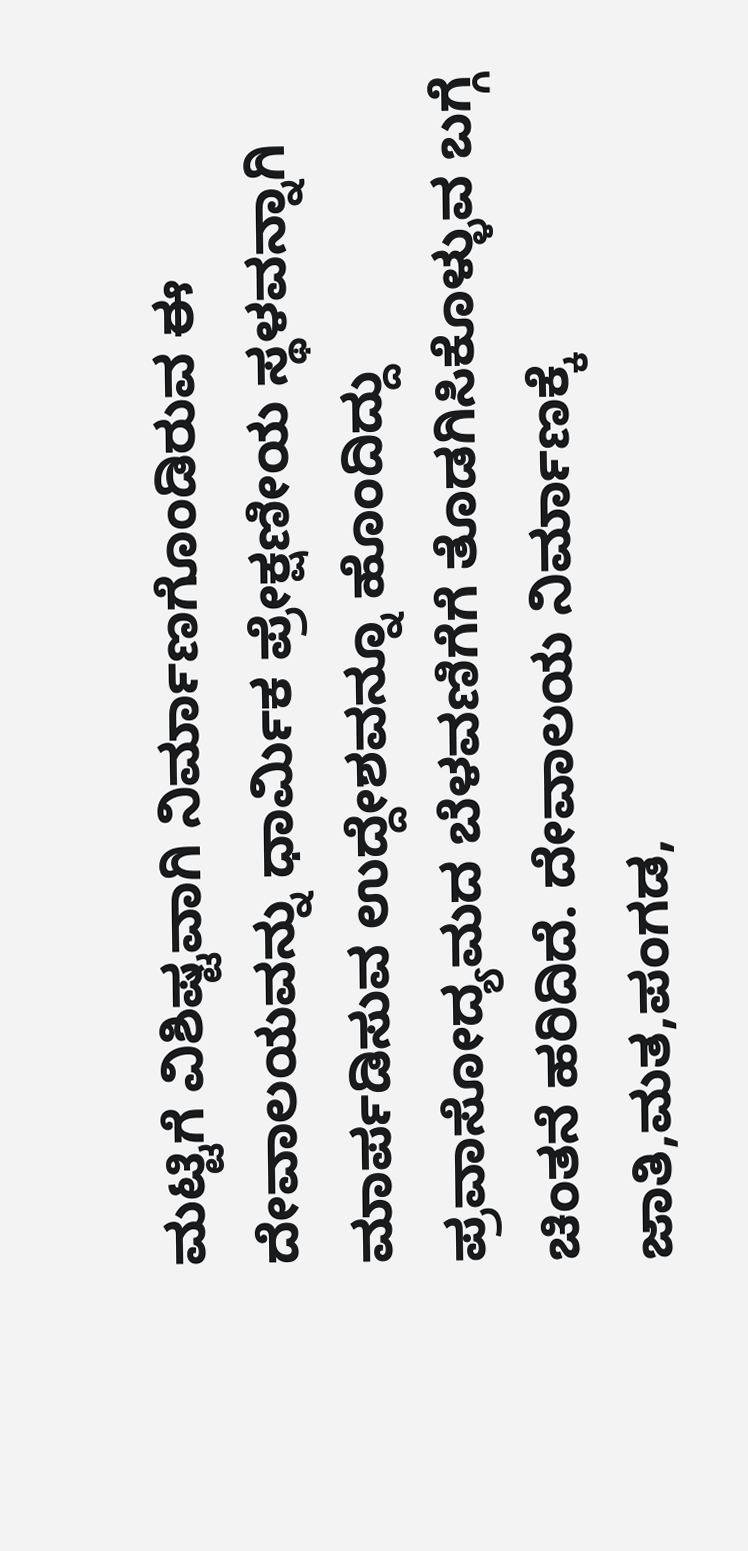ಮಟ್ಟಿಗೆ ವಿಶಿಷ್ಟವಾಗಿ ನಿರ್ಮಾಣಗೊಂಡಿರುವ ಈ ದೇವಾಲಯವನ್ನು ಧಾರ್ಮಿಕ ಪ್ರೇಕ್ಷಣೀಯ ಸ್ಥಳವನ್ನಾಗಿ ಮಾರ್ಪಡಿಸುವ ಉದ್ದೇಶವನ್ನೂ ಹೊಂದಿದ್ದು ಪ್ರವಾಸೋದ್ಯಮದ ಬೆಳವಣಿಗೆಗೆ ತೊಡಗಿಸಿಕೊಳ್ಳುವ ಬಗ್ಗೆ ಚಿಂತನೆ ಹರಿದಿದೆ. ದೇವಾಲಯ ನಿರ್ಮಾಣಕ್ಕೆ ಜಾತಿ,ಮತ,ಪಂಗಡ,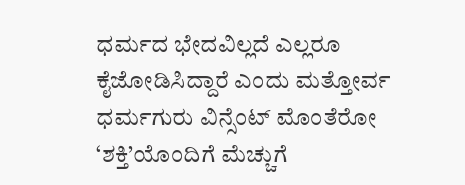ಧರ್ಮದ ಭೇದವಿಲ್ಲದೆ ಎಲ್ಲರೂ ಕೈಜೋಡಿಸಿದ್ದಾರೆ ಎಂದು ಮತ್ತೋರ್ವ ಧರ್ಮಗುರು ವಿನ್ಸೆಂಟ್ ಮೊಂತೆರೋ ‘ಶಕ್ತಿ’ಯೊಂದಿಗೆ ಮೆಚ್ಚುಗೆ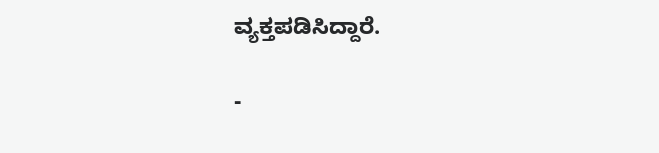ವ್ಯಕ್ತಪಡಿಸಿದ್ದಾರೆ.

-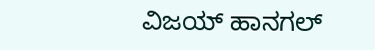ವಿಜಯ್ ಹಾನಗಲ್